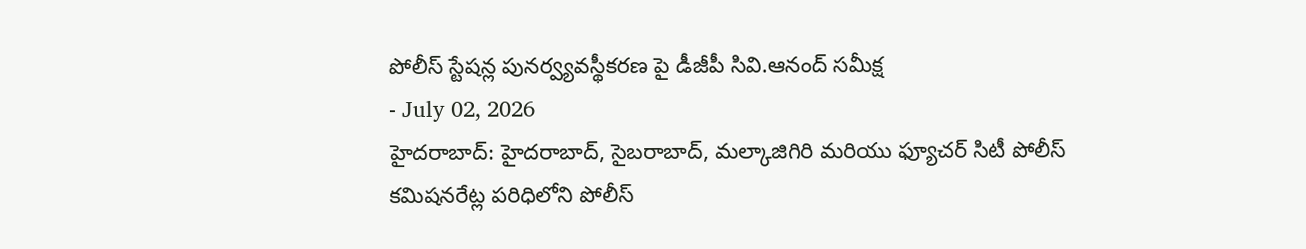పోలీస్ స్టేషన్ల పునర్వ్యవస్థీకరణ పై డీజీపీ సివి.ఆనంద్ సమీక్ష
- July 02, 2026
హైదరాబాద్: హైదరాబాద్, సైబరాబాద్, మల్కాజిగిరి మరియు ఫ్యూచర్ సిటీ పోలీస్ కమిషనరేట్ల పరిధిలోని పోలీస్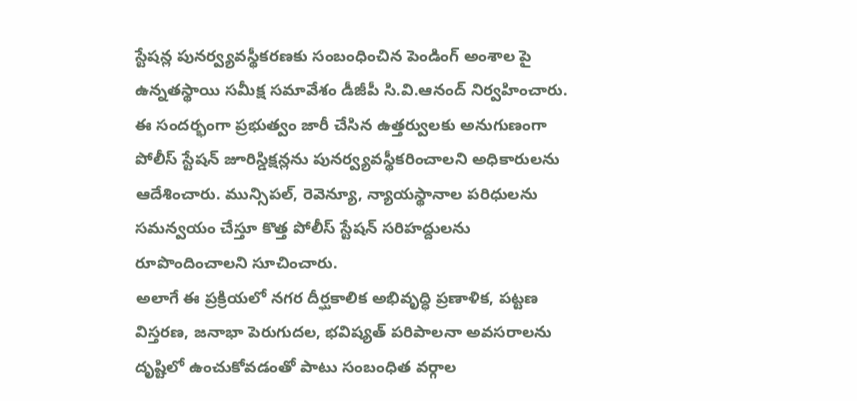స్టేషన్ల పునర్వ్యవస్థీకరణకు సంబంధించిన పెండింగ్ అంశాల పై ఉన్నతస్థాయి సమీక్ష సమావేశం డీజీపీ సి.వి.ఆనంద్ నిర్వహించారు.
ఈ సందర్భంగా ప్రభుత్వం జారీ చేసిన ఉత్తర్వులకు అనుగుణంగా పోలీస్ స్టేషన్ జూరిస్డిక్షన్లను పునర్వ్యవస్థీకరించాలని అధికారులను ఆదేశించారు. మున్సిపల్, రెవెన్యూ, న్యాయస్థానాల పరిధులను సమన్వయం చేస్తూ కొత్త పోలీస్ స్టేషన్ సరిహద్దులను రూపొందించాలని సూచించారు.
అలాగే ఈ ప్రక్రియలో నగర దీర్ఘకాలిక అభివృద్ధి ప్రణాళిక, పట్టణ విస్తరణ, జనాభా పెరుగుదల, భవిష్యత్ పరిపాలనా అవసరాలను దృష్టిలో ఉంచుకోవడంతో పాటు సంబంధిత వర్గాల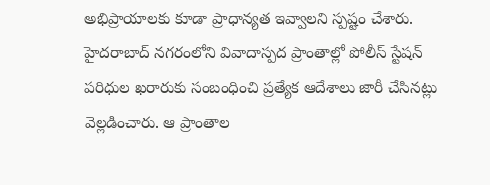అభిప్రాయాలకు కూడా ప్రాధాన్యత ఇవ్వాలని స్పష్టం చేశారు.
హైదరాబాద్ నగరంలోని వివాదాస్పద ప్రాంతాల్లో పోలీస్ స్టేషన్ పరిధుల ఖరారుకు సంబంధించి ప్రత్యేక ఆదేశాలు జారీ చేసినట్లు వెల్లడించారు. ఆ ప్రాంతాల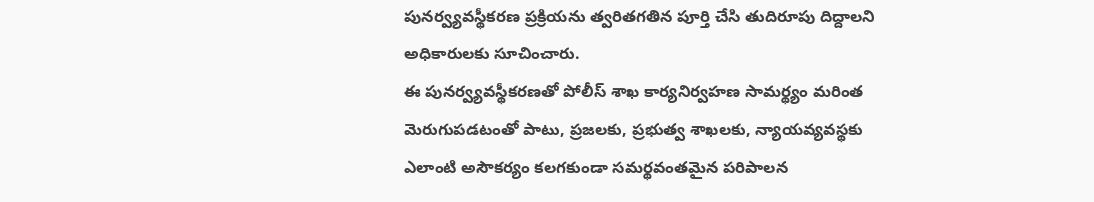పునర్వ్యవస్థీకరణ ప్రక్రియను త్వరితగతిన పూర్తి చేసి తుదిరూపు దిద్దాలని అధికారులకు సూచించారు.
ఈ పునర్వ్యవస్థీకరణతో పోలీస్ శాఖ కార్యనిర్వహణ సామర్థ్యం మరింత మెరుగుపడటంతో పాటు, ప్రజలకు, ప్రభుత్వ శాఖలకు, న్యాయవ్యవస్థకు ఎలాంటి అసౌకర్యం కలగకుండా సమర్థవంతమైన పరిపాలన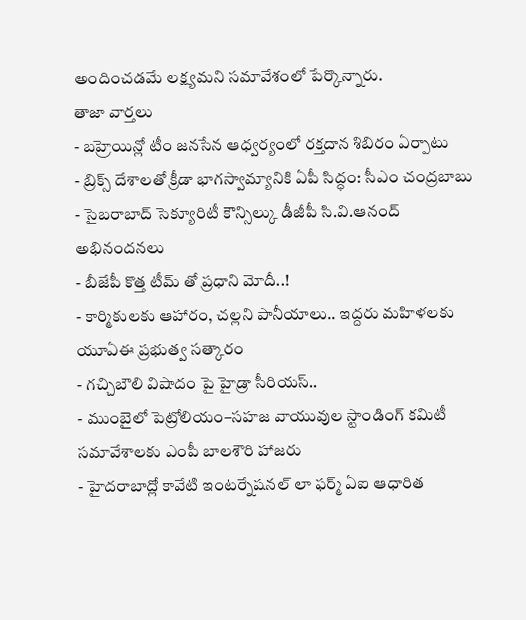అందించడమే లక్ష్యమని సమావేశంలో పేర్కొన్నారు.
తాజా వార్తలు
- బహ్రెయిన్లో టీం జనసేన ఆధ్వర్యంలో రక్తదాన శిబిరం ఏర్పాటు
- బ్రిక్స్ దేశాలతో క్రీడా భాగస్వామ్యానికి ఏపీ సిద్ధం: సీఎం చంద్రబాబు
- సైబరాబాద్ సెక్యూరిటీ కౌన్సిల్కు డీజీపీ సి.వి.ఆనంద్ అభినందనలు
- బీజేపీ కొత్త టీమ్ తో ప్రధాని మోదీ..!
- కార్మికులకు ఆహారం, చల్లని పానీయాలు.. ఇద్దరు మహిళలకు యూఏఈ ప్రభుత్వ సత్కారం
- గచ్చిబౌలి విషాదం పై హైడ్రా సీరియస్..
- ముంబైలో పెట్రోలియం–సహజ వాయువుల స్టాండింగ్ కమిటీ సమావేశాలకు ఎంపీ బాలశౌరి హాజరు
- హైదరాబాద్లో కావేటి ఇంటర్నేషనల్ లా ఫర్మ్ ఏఐ ఆధారిత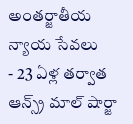అంతర్జాతీయ న్యాయ సేవలు
- 23 ఏళ్ల తర్వాత ఆన్స్ర్ మాల్ షార్జా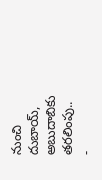నుంచి దుబాయ్, అబుదాబికు తరలింపు..
-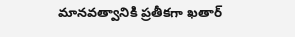మానవత్వానికి ప్రతీకగా ఖతార్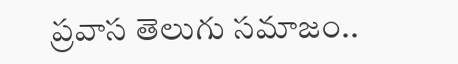ప్రవాస తెలుగు సమాజం..